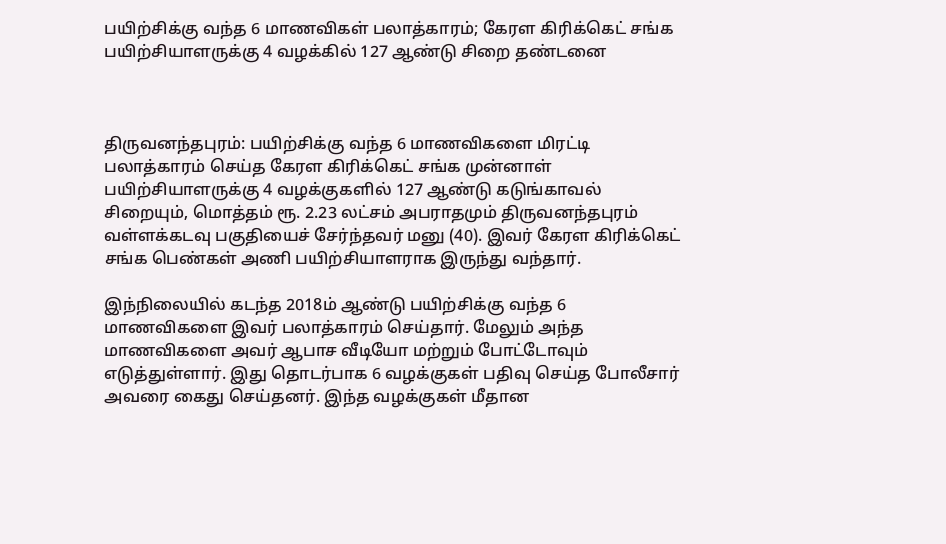பயிற்சிக்கு வந்த 6 மாணவிகள் பலாத்காரம்; கேரள கிரிக்கெட் சங்க பயிற்சியாளருக்கு 4 வழக்கில் 127 ஆண்டு சிறை தண்டனை



திருவனந்தபுரம்: பயிற்சிக்கு வந்த 6 மாணவிகளை மிரட்டி பலாத்காரம் செய்த கேரள கிரிக்கெட் சங்க முன்னாள் பயிற்சியாளருக்கு 4 வழக்குகளில் 127 ஆண்டு கடுங்காவல் சிறையும், மொத்தம் ரூ. 2.23 லட்சம் அபராதமும் திருவனந்தபுரம் வள்ளக்கடவு பகுதியைச் சேர்ந்தவர் மனு (40). இவர் கேரள கிரிக்கெட் சங்க பெண்கள் அணி பயிற்சியாளராக இருந்து வந்தார்.

இந்நிலையில் கடந்த 2018ம் ஆண்டு பயிற்சிக்கு வந்த 6 மாணவிகளை இவர் பலாத்காரம் செய்தார். மேலும் அந்த மாணவிகளை அவர் ஆபாச வீடியோ மற்றும் போட்டோவும் எடுத்துள்ளார். இது தொடர்பாக 6 வழக்குகள் பதிவு செய்த போலீசார் அவரை கைது செய்தனர். இந்த வழக்குகள் மீதான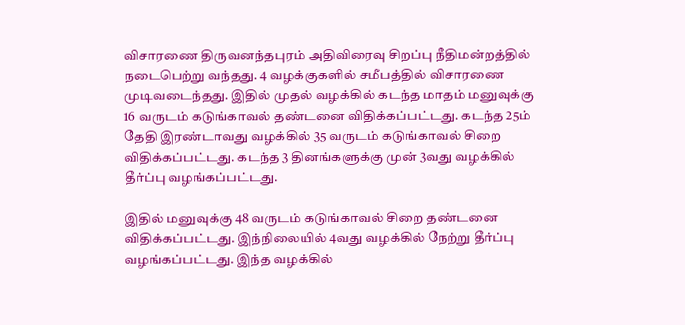விசாரணை திருவனந்தபுரம் அதிவிரைவு சிறப்பு நீதிமன்றத்தில் நடைபெற்று வந்தது. 4 வழக்குகளில் சமீபத்தில் விசாரணை முடிவடைந்தது. இதில் முதல் வழக்கில் கடந்த மாதம் மனுவுக்கு 16 வருடம் கடுங்காவல் தண்டனை விதிக்கப்பட்டது. கடந்த 25ம் தேதி இரண்டாவது வழக்கில் 35 வருடம் கடுங்காவல் சிறை விதிக்கப்பட்டது. கடந்த 3 தினங்களுக்கு முன் 3வது வழக்கில் தீர்ப்பு வழங்கப்பட்டது.

இதில் மனுவுக்கு 48 வருடம் கடுங்காவல் சிறை தண்டனை விதிக்கப்பட்டது. இந்நிலையில் 4வது வழக்கில் நேற்று தீர்ப்பு வழங்கப்பட்டது. இந்த வழக்கில்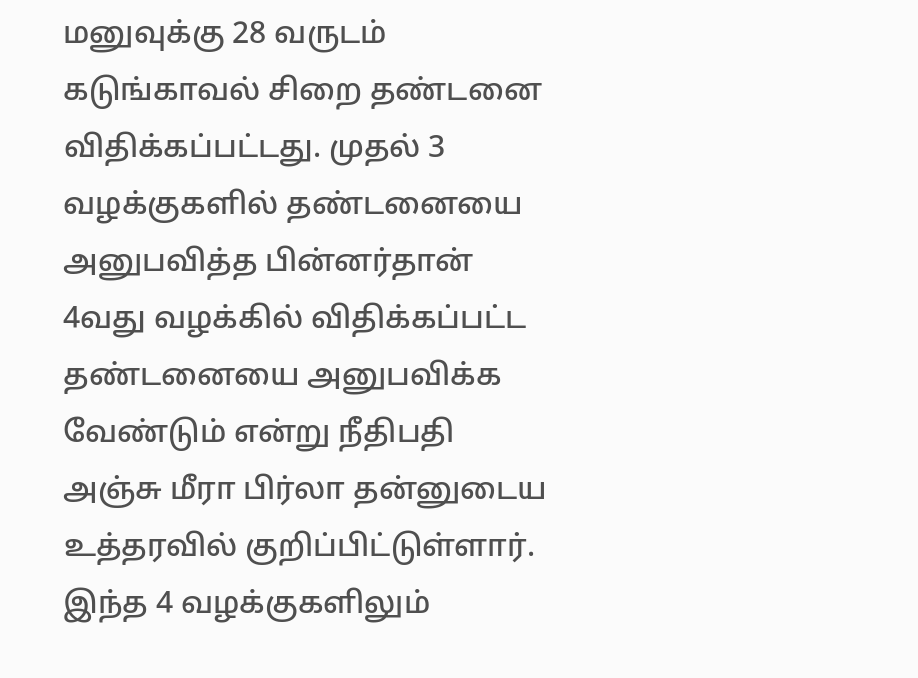மனுவுக்கு 28 வருடம் கடுங்காவல் சிறை தண்டனை விதிக்கப்பட்டது. முதல் 3 வழக்குகளில் தண்டனையை அனுபவித்த பின்னர்தான் 4வது வழக்கில் விதிக்கப்பட்ட தண்டனையை அனுபவிக்க வேண்டும் என்று நீதிபதி அஞ்சு மீரா பிர்லா தன்னுடைய உத்தரவில் குறிப்பிட்டுள்ளார். இந்த 4 வழக்குகளிலும்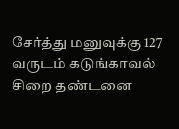சேர்த்து மனுவுக்கு 127 வருடம் கடுங்காவல் சிறை தண்டனை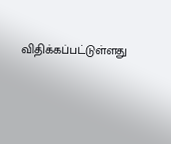விதிக்கப்பட்டுள்ளது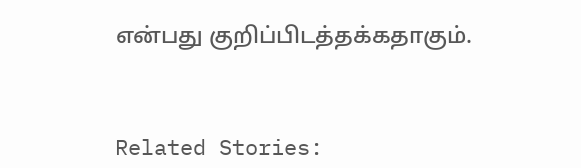என்பது குறிப்பிடத்தக்கதாகும்.



Related Stories: